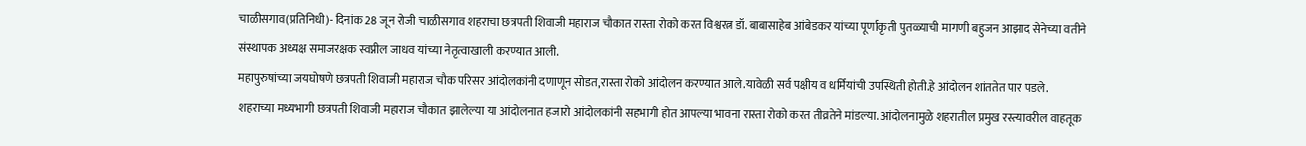चाळीसगाव(प्रतिनिधी)- दिनांक 28 जून रोजी चाळीसगाव शहराचा छत्रपती शिवाजी महाराज चौकात रास्ता रोको करत विश्वरत्न डॉ. बाबासाहेब आंबेडकर यांच्या पूर्णाकृती पुतळ्याची मागणी बहुजन आझाद सेनेच्या वतीने संस्थापक अध्यक्ष समाजरक्षक स्वप्नील जाधव यांच्या नेतृत्वाखाली करण्यात आली.
महापुरुषांच्या जयघोषणे छत्रपती शिवाजी महाराज चौक परिसर आंदोलकांनी दणाणून सोडत,रास्ता रोको आंदोलन करण्यात आले.यावेळी सर्व पक्षीय व धर्मियांची उपस्थिती होती.हे आंदोलन शांततेत पार पडले.
शहराच्या मध्यभागी छत्रपती शिवाजी महाराज चौकात झालेल्या या आंदोलनात हजारो आंदोलकांनी सहभागी होत आपल्या भावना रास्ता रोको करत तीव्रतेने मांडल्या. आंदोलनामुळे शहरातील प्रमुख रस्त्यावरील वाहतूक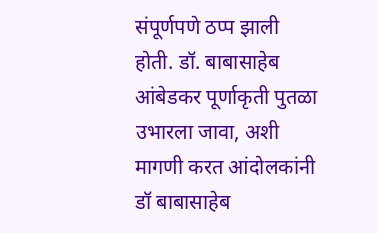संपूर्णपणे ठप्प झाली होती. डॉ. बाबासाहेब आंबेडकर पूर्णाकृती पुतळा उभारला जावा, अशी मागणी करत आंदोलकांनी डॉ बाबासाहेब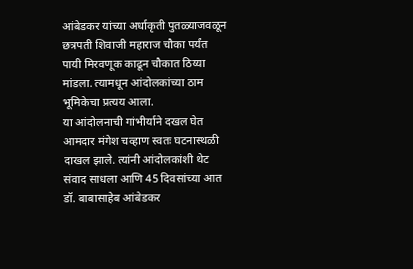आंबेडकर यांच्या अर्धाकृती पुतळ्याजवळून छत्रपती शिवाजी महाराज चौका पर्यंत पायी मिरवणूक काढून चौकात ठिय्या मांडला. त्यामधून आंदोलकांच्या ठाम भूमिकेचा प्रत्यय आला.
या आंदोलनाची गांभीर्याने दखल घेत आमदार मंगेश चव्हाण स्वतः घटनास्थळी दाखल झाले. त्यांनी आंदोलकांशी थेट संवाद साधला आणि 45 दिवसांच्या आत डॉ. बाबासाहेब आंबेडकर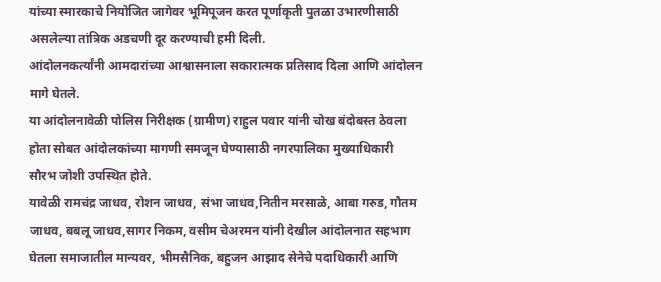यांच्या स्मारकाचे नियोजित जागेवर भूमिपूजन करत पूर्णाकृती पुतळा उभारणीसाठी असलेल्या तांत्रिक अडचणी दूर करण्याची हमी दिली.
आंदोलनकर्त्यांनी आमदारांच्या आश्वासनाला सकारात्मक प्रतिसाद दिला आणि आंदोलन मागे घेतले.
या आंदोलनावेळी पोलिस निरीक्षक (ग्रामीण) राहुल पवार यांनी चोख बंदोबस्त ठेवला होता सोबत आंदोलकांच्या मागणी समजून घेण्यासाठी नगरपालिका मुख्याधिकारी सौरभ जोशी उपस्थित होते.
यावेळी रामचंद्र जाधव, रोशन जाधव, संभा जाधव,नितीन मरसाळे, आबा गरुड, गौतम जाधव, बबलू जाधव,सागर निकम, वसीम चेअरमन यांनी देखील आंदोलनात सहभाग घेतला समाजातील मान्यवर, भीमसैनिक, बहुजन आझाद सेनेचे पदाधिकारी आणि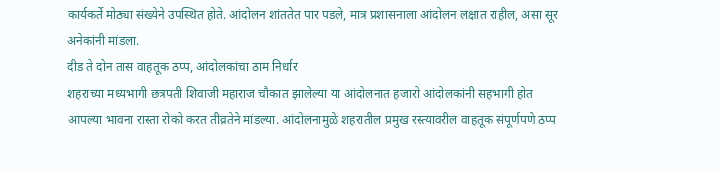कार्यकर्ते मोठ्या संख्येने उपस्थित होते. आंदोलन शांततेत पार पडले, मात्र प्रशासनाला आंदोलन लक्षात राहील, असा सूर अनेकांनी मांडला.
दीड ते दोन तास वाहतूक ठप्प, आंदोलकांचा ठाम निर्धार
शहराच्या मध्यभागी छत्रपती शिवाजी महाराज चौकात झालेल्या या आंदोलनात हजारो आंदोलकांनी सहभागी होत आपल्या भावना रास्ता रोको करत तीव्रतेने मांडल्या. आंदोलनामुळे शहरातील प्रमुख रस्त्यावरील वाहतूक संपूर्णपणे ठप्प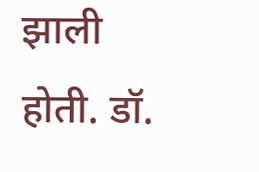झाली होती. डॉ.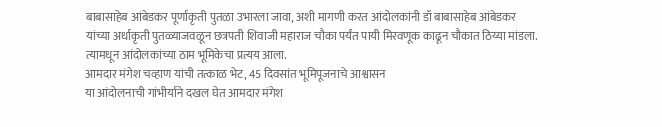बाबासाहेब आंबेडकर पूर्णाकृती पुतळा उभारला जावा, अशी मागणी करत आंदोलकांनी डॉ बाबासाहेब आंबेडकर यांच्या अर्धाकृती पुतळ्याजवळून छत्रपती शिवाजी महाराज चौका पर्यंत पायी मिरवणूक काढून चौकात ठिय्या मांडला. त्यामधून आंदोलकांच्या ठाम भूमिकेचा प्रत्यय आला.
आमदार मंगेश चव्हाण यांची तत्काळ भेट, 45 दिवसांत भूमिपूजनाचे आश्वासन
या आंदोलनाची गांभीर्याने दखल घेत आमदार मंगेश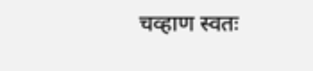चव्हाण स्वतः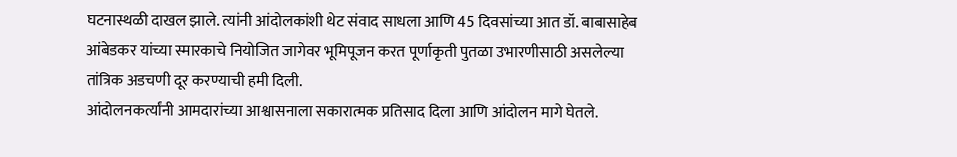घटनास्थळी दाखल झाले. त्यांनी आंदोलकांशी थेट संवाद साधला आणि 45 दिवसांच्या आत डॉ. बाबासाहेब आंबेडकर यांच्या स्मारकाचे नियोजित जागेवर भूमिपूजन करत पूर्णाकृती पुतळा उभारणीसाठी असलेल्या तांत्रिक अडचणी दूर करण्याची हमी दिली.
आंदोलनकर्त्यांनी आमदारांच्या आश्वासनाला सकारात्मक प्रतिसाद दिला आणि आंदोलन मागे घेतले.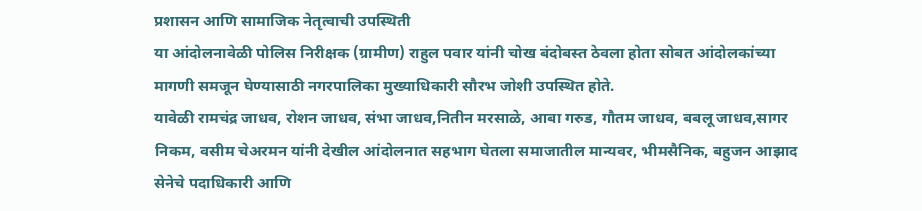प्रशासन आणि सामाजिक नेतृत्वाची उपस्थिती
या आंदोलनावेळी पोलिस निरीक्षक (ग्रामीण) राहुल पवार यांनी चोख बंदोबस्त ठेवला होता सोबत आंदोलकांच्या मागणी समजून घेण्यासाठी नगरपालिका मुख्याधिकारी सौरभ जोशी उपस्थित होते.
यावेळी रामचंद्र जाधव, रोशन जाधव, संभा जाधव,नितीन मरसाळे, आबा गरुड, गौतम जाधव, बबलू जाधव,सागर निकम, वसीम चेअरमन यांनी देखील आंदोलनात सहभाग घेतला समाजातील मान्यवर, भीमसैनिक, बहुजन आझाद सेनेचे पदाधिकारी आणि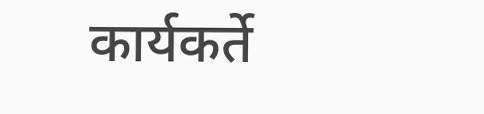कार्यकर्ते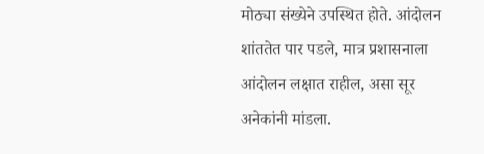मोठ्या संख्येने उपस्थित होते. आंदोलन शांततेत पार पडले, मात्र प्रशासनाला आंदोलन लक्षात राहील, असा सूर अनेकांनी मांडला.